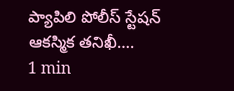ప్యాపిలి పోలీస్ స్టేషన్ ఆకస్మిక తనిఖీ….
1 min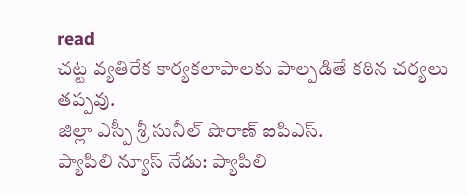read
చట్ట వ్యతిరేక కార్యకలాపాలకు పాల్పడితే కఠిన చర్యలు తప్పవు.
జిల్లా ఎస్పీ శ్రీ సునీల్ షొరాణ్ ఐపిఎస్.
ప్యాపిలి న్యూస్ నేడు: ప్యాపిలి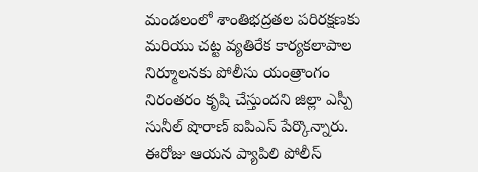మండలంలో శాంతిభద్రతల పరిరక్షణకు మరియు చట్ట వ్యతిరేక కార్యకలాపాల నిర్మూలనకు పోలీసు యంత్రాంగం నిరంతరం కృషి చేస్తుందని జిల్లా ఎస్పీ సునీల్ షొరాణ్ ఐపిఎస్ పేర్కొన్నారు. ఈరోజు ఆయన ప్యాపిలి పోలీస్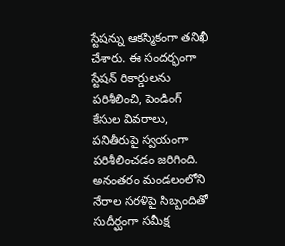స్టేషన్ను ఆకస్మికంగా తనిఖీ చేశారు. ఈ సందర్భంగా స్టేషన్ రికార్డులను పరిశీలించి, పెండింగ్ కేసుల వివరాలు, పనితీరుపై స్వయంగా పరిశీలించడం జరిగింది. అనంతరం మండలంలోని నేరాల సరళిపై సిబ్బందితో సుదీర్ఘంగా సమీక్ష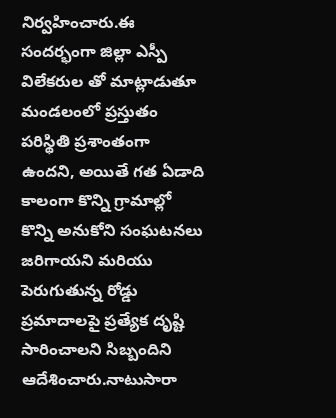నిర్వహించారు.ఈ సందర్భంగా జిల్లా ఎస్పీ విలేకరుల తో మాట్లాడుతూ మండలంలో ప్రస్తుతం పరిస్థితి ప్రశాంతంగా ఉందని, అయితే గత ఏడాది కాలంగా కొన్ని గ్రామాల్లో కొన్ని అనుకోని సంఘటనలు జరిగాయని మరియు పెరుగుతున్న రోడ్డు ప్రమాదాలపై ప్రత్యేక దృష్టి సారించాలని సిబ్బందిని ఆదేశించారు.నాటుసారా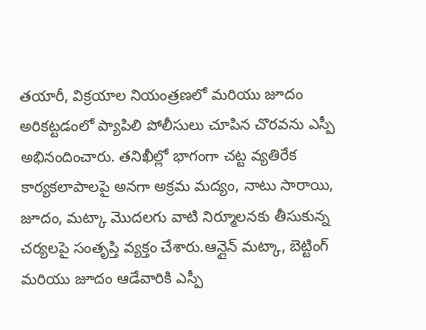తయారీ, విక్రయాల నియంత్రణలో మరియు జూదం అరికట్టడంలో ప్యాపిలి పోలీసులు చూపిన చొరవను ఎస్పీ అభినందించారు. తనిఖీల్లో భాగంగా చట్ట వ్యతిరేక కార్యకలాపాలపై అనగా అక్రమ మద్యం, నాటు సారాయి, జూదం, మట్కా మొదలగు వాటి నిర్మూలనకు తీసుకున్న చర్యలపై సంతృప్తి వ్యక్తం చేశారు.ఆన్లైన్ మట్కా, బెట్టింగ్ మరియు జూదం ఆడేవారికి ఎస్పీ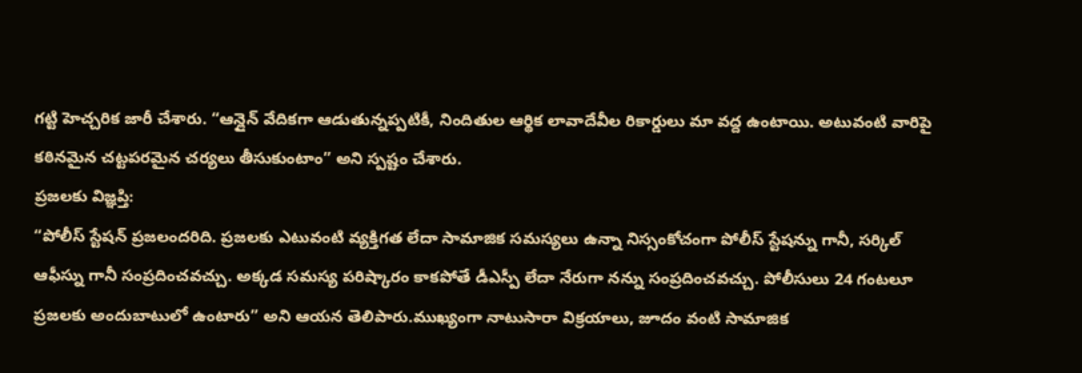గట్టి హెచ్చరిక జారీ చేశారు. “ఆన్లైన్ వేదికగా ఆడుతున్నప్పటికీ, నిందితుల ఆర్థిక లావాదేవీల రికార్డులు మా వద్ద ఉంటాయి. అటువంటి వారిపై కఠినమైన చట్టపరమైన చర్యలు తీసుకుంటాం” అని స్పష్టం చేశారు.
ప్రజలకు విజ్ఞప్తి:
“పోలీస్ స్టేషన్ ప్రజలందరిది. ప్రజలకు ఎటువంటి వ్యక్తిగత లేదా సామాజిక సమస్యలు ఉన్నా నిస్సంకోచంగా పోలీస్ స్టేషన్ను గానీ, సర్కిల్ ఆఫీస్ను గానీ సంప్రదించవచ్చు. అక్కడ సమస్య పరిష్కారం కాకపోతే డీఎస్పీ లేదా నేరుగా నన్ను సంప్రదించవచ్చు. పోలీసులు 24 గంటలూ ప్రజలకు అందుబాటులో ఉంటారు” అని ఆయన తెలిపారు.ముఖ్యంగా నాటుసారా విక్రయాలు, జూదం వంటి సామాజిక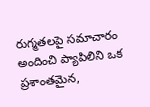రుగ్మతలపై సమాచారం అందించి ప్యాపిలిని ఒక ప్రశాంతమైన,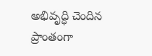అభివృద్ధి చెందిన ప్రాంతంగా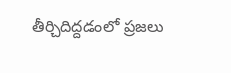తీర్చిదిద్దడంలో ప్రజలు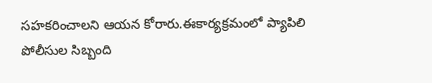సహకరించాలని ఆయన కోరారు.ఈకార్యక్రమంలో ప్యాపిలి పోలీసుల సిబ్బంది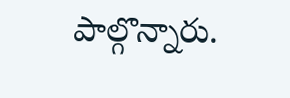పాల్గొన్నారు.